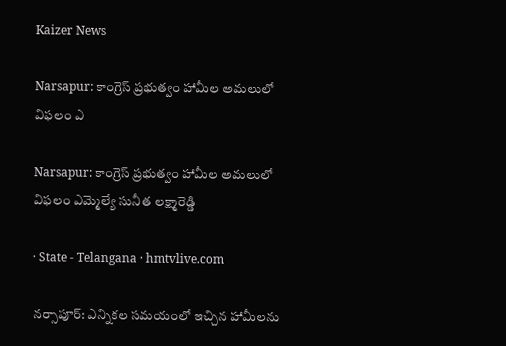Kaizer News

Narsapur: కాంగ్రెస్ ప్రభుత్వం హామీల అమలులో విఫలం ఎ

Narsapur: కాంగ్రెస్ ప్రభుత్వం హామీల అమలులో విఫలం ఎమ్మెల్యే సునీత లక్ష్మారెడ్డి

· State - Telangana · hmtvlive.com

నర్సాపూర్: ఎన్నికల సమయంలో ఇచ్చిన హామీలను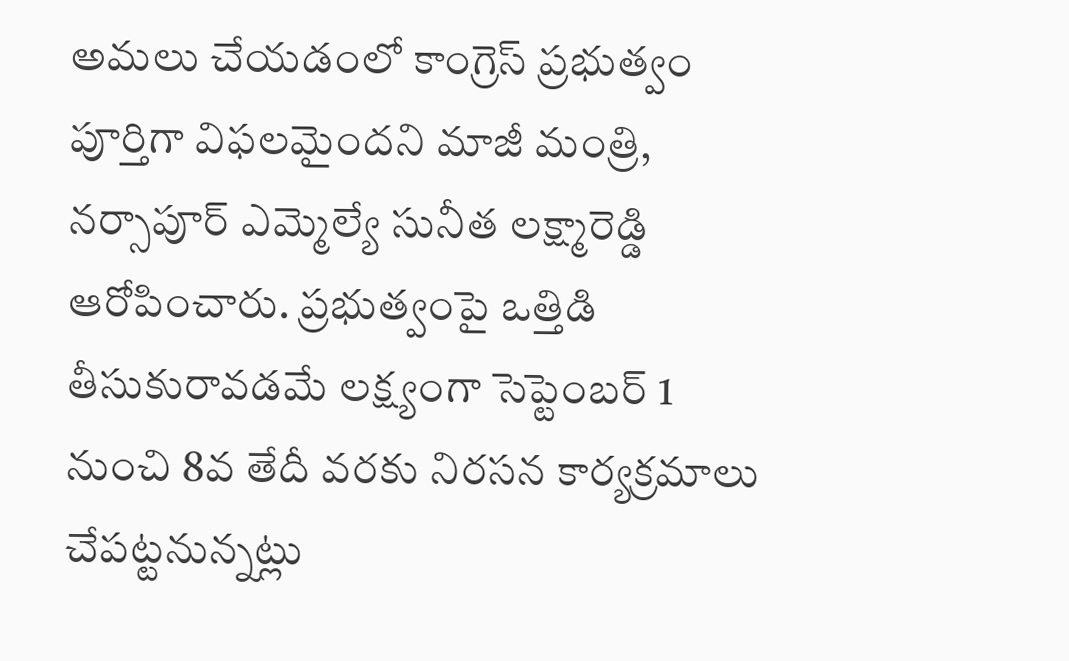అమలు చేయడంలో కాంగ్రెస్ ప్రభుత్వం పూర్తిగా విఫలమైందని మాజీ మంత్రి, నర్సాపూర్ ఎమ్మెల్యే సునీత లక్ష్మారెడ్డి ఆరోపించారు. ప్రభుత్వంపై ఒత్తిడి తీసుకురావడమే లక్ష్యంగా సెప్టెంబర్ 1 నుంచి 8వ తేదీ వరకు నిరసన కార్యక్రమాలు చేపట్టనున్నట్లు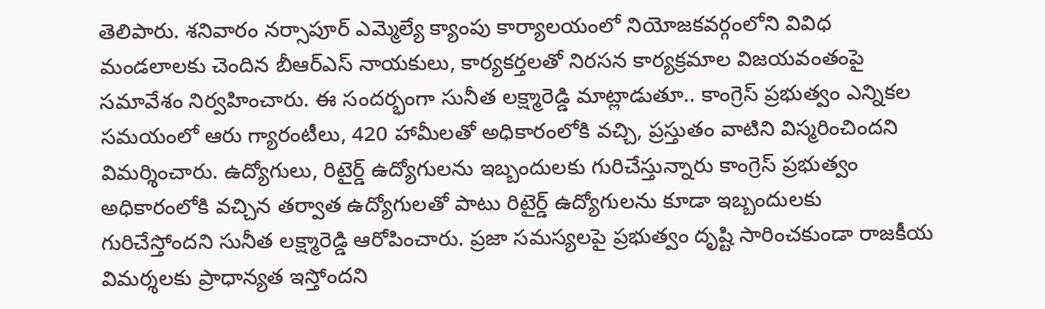తెలిపారు. శనివారం నర్సాపూర్ ఎమ్మెల్యే క్యాంపు కార్యాలయంలో నియోజకవర్గంలోని వివిధ మండలాలకు చెందిన బీఆర్‌ఎస్ నాయకులు, కార్యకర్తలతో నిరసన కార్యక్రమాల విజయవంతంపై సమావేశం నిర్వహించారు. ఈ సందర్భంగా సునీత లక్ష్మారెడ్డి మాట్లాడుతూ.. కాంగ్రెస్ ప్రభుత్వం ఎన్నికల సమయంలో ఆరు గ్యారంటీలు, 420 హామీలతో అధికారంలోకి వచ్చి, ప్రస్తుతం వాటిని విస్మరించిందని విమర్శించారు. ఉద్యోగులు, రిటైర్డ్ ఉద్యోగులను ఇబ్బందులకు గురిచేస్తున్నారు కాంగ్రెస్ ప్రభుత్వం అధికారంలోకి వచ్చిన తర్వాత ఉద్యోగులతో పాటు రిటైర్డ్ ఉద్యోగులను కూడా ఇబ్బందులకు గురిచేస్తోందని సునీత లక్ష్మారెడ్డి ఆరోపించారు. ప్రజా సమస్యలపై ప్రభుత్వం దృష్టి సారించకుండా రాజకీయ విమర్శలకు ప్రాధాన్యత ఇస్తోందని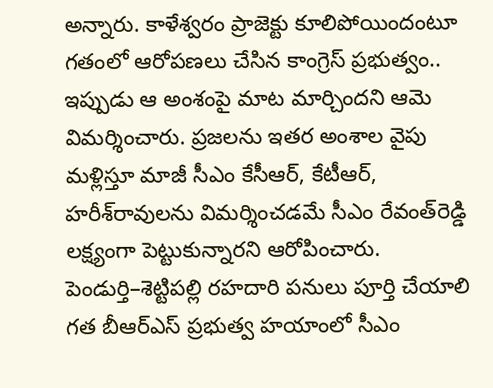అన్నారు. కాళేశ్వరం ప్రాజెక్టు కూలిపోయిందంటూ గతంలో ఆరోపణలు చేసిన కాంగ్రెస్ ప్రభుత్వం.. ఇప్పుడు ఆ అంశంపై మాట మార్చిందని ఆమె విమర్శించారు. ప్రజలను ఇతర అంశాల వైపు మళ్లిస్తూ మాజీ సీఎం కేసీఆర్, కేటీఆర్, హరీశ్‌రావులను విమర్శించడమే సీఎం రేవంత్‌రెడ్డి లక్ష్యంగా పెట్టుకున్నారని ఆరోపించారు. పెండుర్తి–శెట్టిపల్లి రహదారి పనులు పూర్తి చేయాలి గత బీఆర్‌ఎస్ ప్రభుత్వ హయాంలో సీఎం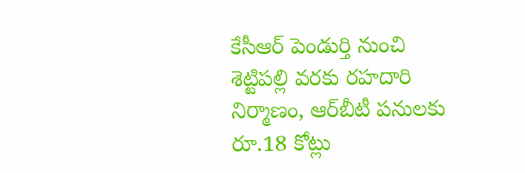కేసీఆర్ పెండుర్తి నుంచి శెట్టిపల్లి వరకు రహదారి నిర్మాణం, ఆర్‌బీటీ పనులకు రూ.18 కోట్లు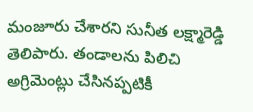మంజూరు చేశారని సునీత లక్ష్మారెడ్డి తెలిపారు. తండాలను పిలిచి అగ్రిమెంట్లు చేసినప్పటికీ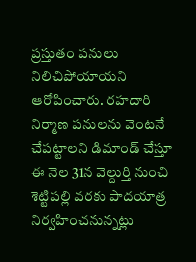ప్రస్తుతం పనులు నిలిచిపోయాయని ఆరోపించారు. రహదారి నిర్మాణ పనులను వెంటనే చేపట్టాలని డిమాండ్ చేస్తూ ఈ నెల 31న వెల్దుర్తి నుంచి శెట్టిపల్లి వరకు పాదయాత్ర నిర్వహించనున్నట్లు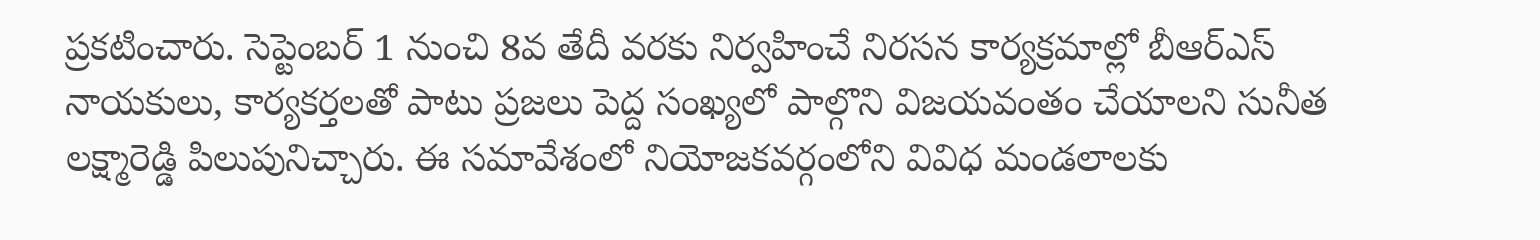ప్రకటించారు. సెప్టెంబర్ 1 నుంచి 8వ తేదీ వరకు నిర్వహించే నిరసన కార్యక్రమాల్లో బీఆర్‌ఎస్ నాయకులు, కార్యకర్తలతో పాటు ప్రజలు పెద్ద సంఖ్యలో పాల్గొని విజయవంతం చేయాలని సునీత లక్ష్మారెడ్డి పిలుపునిచ్చారు. ఈ సమావేశంలో నియోజకవర్గంలోని వివిధ మండలాలకు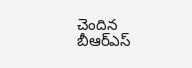చెందిన బీఆర్‌ఎస్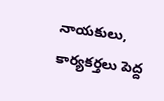నాయకులు, కార్యకర్తలు పెద్ద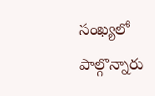సంఖ్యలో పాల్గొన్నారు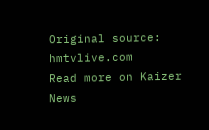Original source: hmtvlive.com
Read more on Kaizer News